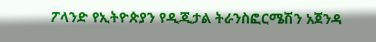ፖላንድ የኢትዮጵያን የዲጂታል ትራንስፎርሜሽን አጀንዳ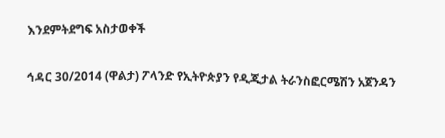እንደምትደግፍ አስታወቀች

ኅዳር 30/2014 (ዋልታ) ፖላንድ የኢትዮጵያን የዲጂታል ትራንስፎርሜሽን አጀንዳን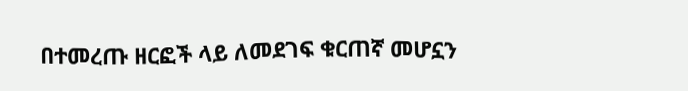በተመረጡ ዘርፎች ላይ ለመደገፍ ቁርጠኛ መሆኗን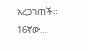አረጋገጠች። 16ኛው…